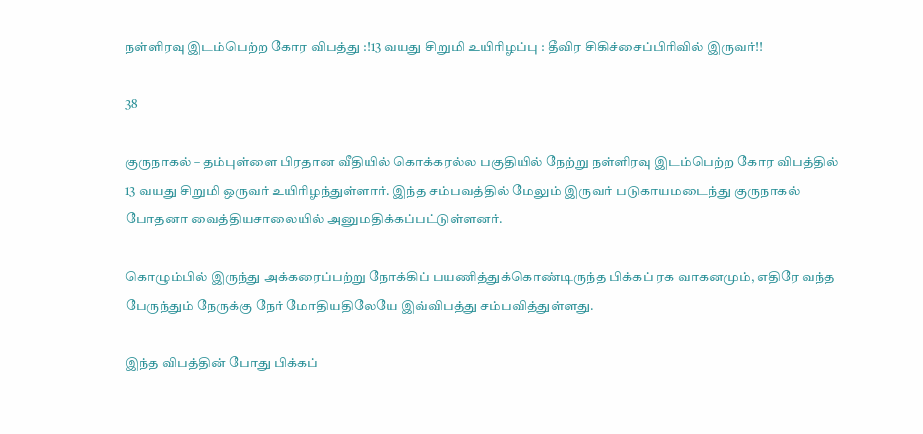நள்ளிரவு இடம்பெற்ற கோர விபத்து :!13 வயது சிறுமி உயிரிழப்பு : தீவிர சிகிச்சைப்பிரிவில் இருவர்!!

38

குருநாகல் – தம்புள்ளை பிரதான வீதியில் கொக்கரல்ல பகுதியில் நேற்று நள்ளிரவு இடம்பெற்ற கோர விபத்தில் 13 வயது சிறுமி ஒருவர் உயிரிழந்துள்ளார். இந்த சம்பவத்தில் மேலும் இருவர் படுகாயமடைந்து குருநாகல் போதனா வைத்தியசாலையில் அனுமதிக்கப்பட்டுள்ளனர்.

கொழும்பில் இருந்து அக்கரைப்பற்று நோக்கிப் பயணித்துக்கொண்டிருந்த பிக்கப் ரக வாகனமும், எதிரே வந்த பேருந்தும் நேருக்கு நேர் மோதியதிலேயே இவ்விபத்து சம்பவித்துள்ளது.

இந்த விபத்தின் போது பிக்கப்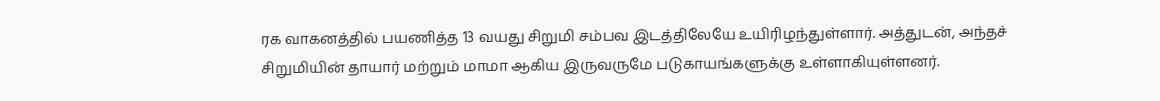ரக வாகனத்தில் பயணித்த 13 வயது சிறுமி சம்பவ இடத்திலேயே உயிரிழந்துள்ளார். அத்துடன், அந்தச் சிறுமியின் தாயார் மற்றும் மாமா ஆகிய இருவருமே படுகாயங்களுக்கு உள்ளாகியுள்ளனர்.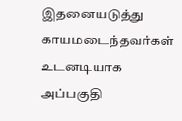இதனையடுத்து காயமடைந்தவர்கள் உடனடியாக அப்பகுதி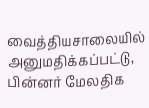வைத்தியசாலையில் அனுமதிக்கப்பட்டு, பின்னர் மேலதிக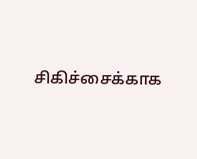சிகிச்சைக்காக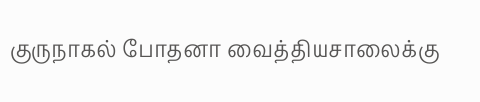குருநாகல் போதனா வைத்தியசாலைக்கு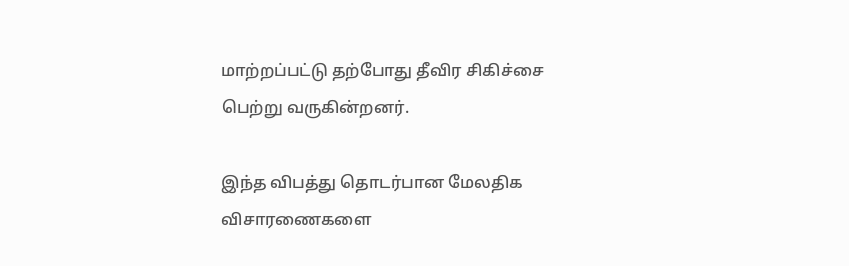மாற்றப்பட்டு தற்போது தீவிர சிகிச்சை பெற்று வருகின்றனர்.

இந்த விபத்து தொடர்பான மேலதிக விசாரணைகளை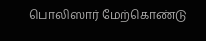பொலிஸார் மேற்கொண்டு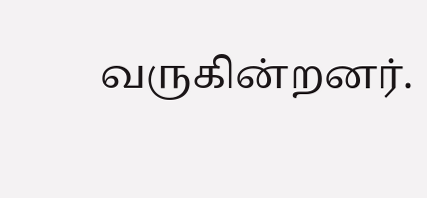வருகின்றனர்.